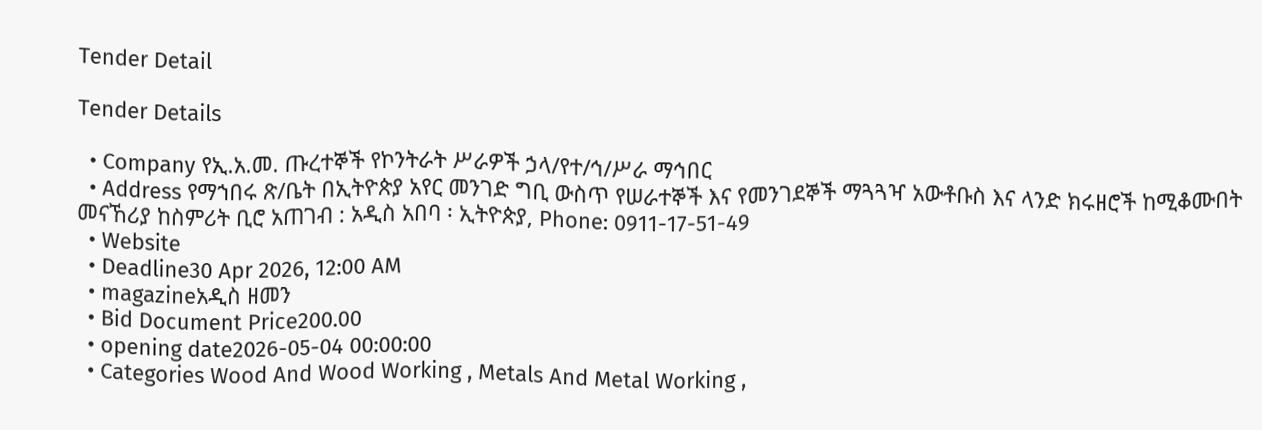Tender Detail

Tender Details

  • Company የኢ.አ.መ. ጡረተኞች የኮንትራት ሥራዎች ኃላ/የተ/ኅ/ሥራ ማኅበር
  • Address የማኀበሩ ጽ/ቤት በኢትዮጵያ አየር መንገድ ግቢ ውስጥ የሠራተኞች እና የመንገደኞች ማጓጓዣ አውቶቡስ እና ላንድ ክሩዘሮች ከሚቆሙበት መናኸሪያ ከስምሪት ቢሮ አጠገብ : አዲስ አበባ ፡ ኢትዮጵያ, Phone: 0911-17-51-49
  • Website
  • Deadline30 Apr 2026, 12:00 AM
  • magazineአዲስ ዘመን
  • Bid Document Price200.00
  • opening date2026-05-04 00:00:00
  • Categories Wood And Wood Working , Metals And Metal Working ,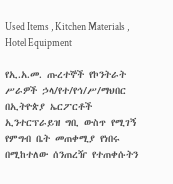Used Items , Kitchen Materials , Hotel Equipment

የኢ.አ.መ. ጡረተኞች የኮንትራት ሥራዎች ኃላ/የተ/የኅ/ሥ/ማህበር በኢትዮጵያ ኤርፖርቶች ኢንተርፕራይዝ ግቢ ውስጥ የሚገኝ የምግብ ቤት መጠቀሚያ የነበሩ በሚከተለው ሰንጠረዥ የተጠቀሱትን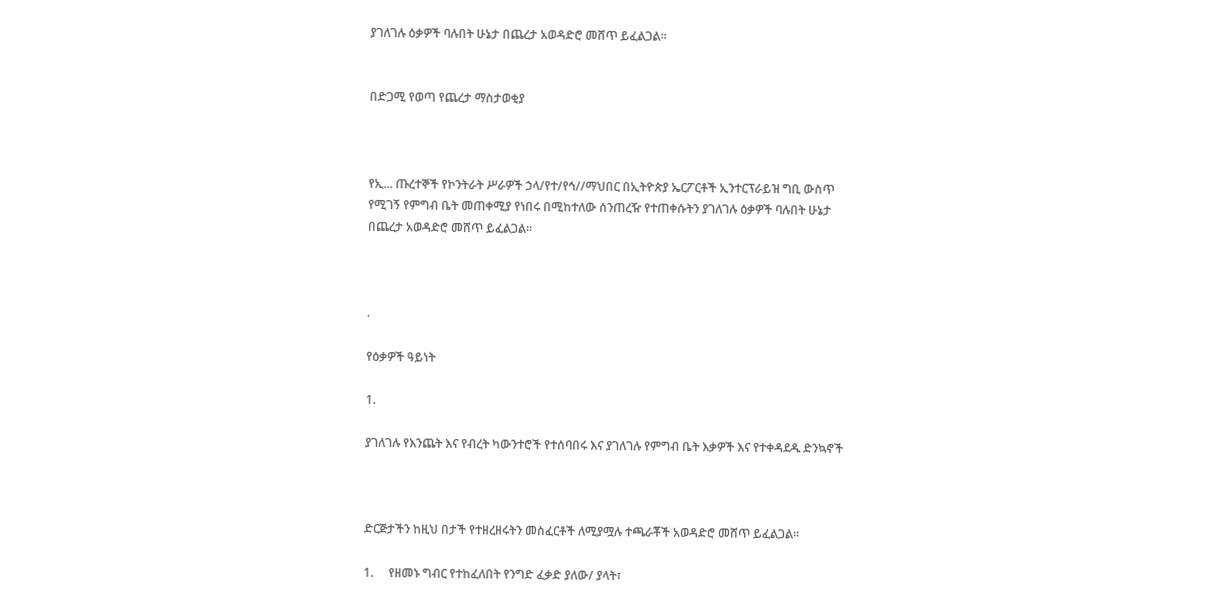ያገለገሉ ዕቃዎች ባሉበት ሁኔታ በጨረታ አወዳድሮ መሸጥ ይፈልጋል፡፡


በድጋሚ የወጣ የጨረታ ማስታወቂያ



የኢ... ጡረተኞች የኮንትራት ሥራዎች ኃላ/የተ/የኅ//ማህበር በኢትዮጵያ ኤርፖርቶች ኢንተርፕራይዝ ግቢ ውስጥ የሚገኝ የምግብ ቤት መጠቀሚያ የነበሩ በሚከተለው ሰንጠረዥ የተጠቀሱትን ያገለገሉ ዕቃዎች ባሉበት ሁኔታ በጨረታ አወዳድሮ መሸጥ ይፈልጋል፡፡



.

የዕቃዎች ዓይነት

1.

ያገለገሉ የእንጨት እና የብረት ካውንተሮች የተሰባበሩ እና ያገለገሉ የምግብ ቤት እቃዎች እና የተቀዳደዱ ድንኳኖች



ድርጅታችን ከዚህ በታች የተዘረዘሩትን መስፈርቶች ለሚያሟሉ ተጫራቾች አወዳድሮ መሸጥ ይፈልጋል።

1.     የዘመኑ ግብር የተከፈለበት የንግድ ፈቃድ ያለው/ ያላት፣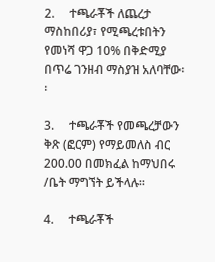2.     ተጫራቾች ለጨረታ ማስከበሪያ፣ የሚጫረቱበትን የመነሻ ዋጋ 10% በቅድሚያ በጥሬ ገንዘብ ማስያዝ አለባቸው፡፡

3.     ተጫራቾች የመጫረቻውን ቅጽ (ፎርም) የማይመለስ ብር 200.00 በመክፈል ከማህበሩ /ቤት ማግኘት ይችላሉ።

4.     ተጫራቾች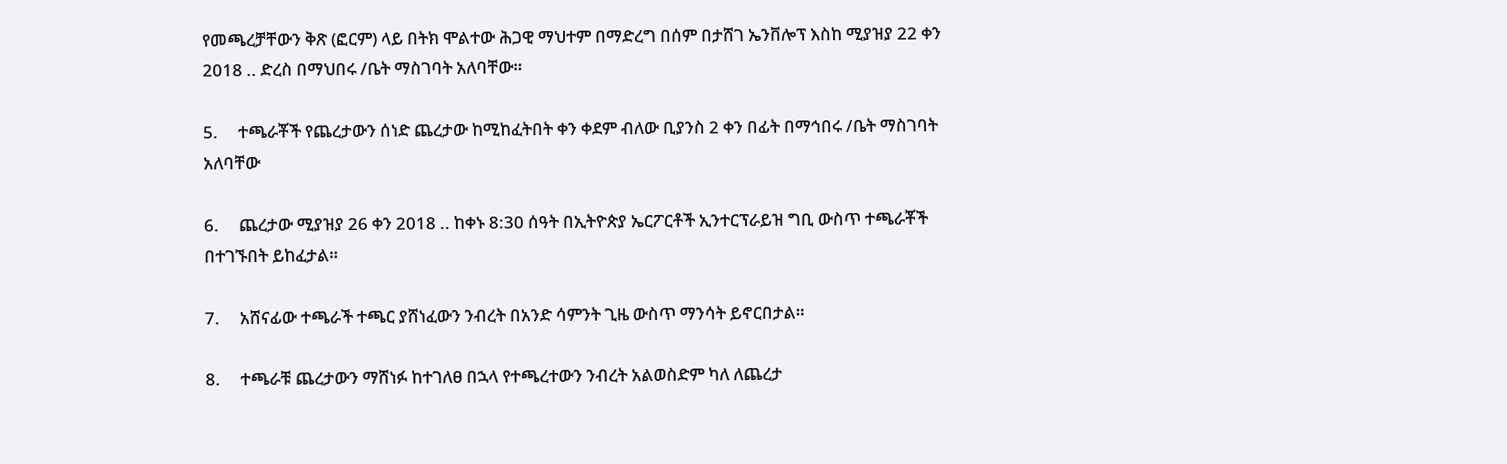የመጫረቻቸውን ቅጽ (ፎርም) ላይ በትክ ሞልተው ሕጋዊ ማህተም በማድረግ በሰም በታሸገ ኤንቨሎፕ እስከ ሚያዝያ 22 ቀን 2018 .. ድረስ በማህበሩ /ቤት ማስገባት አለባቸው።

5.     ተጫራቾች የጨረታውን ሰነድ ጨረታው ከሚከፈትበት ቀን ቀደም ብለው ቢያንስ 2 ቀን በፊት በማኅበሩ /ቤት ማስገባት አለባቸው

6.     ጨረታው ሚያዝያ 26 ቀን 2018 .. ከቀኑ 8:30 ሰዓት በኢትዮጵያ ኤርፖርቶች ኢንተርፕራይዝ ግቢ ውስጥ ተጫራቾች በተገኙበት ይከፈታል።

7.     አሸናፊው ተጫራች ተጫር ያሸነፈውን ንብረት በአንድ ሳምንት ጊዜ ውስጥ ማንሳት ይኖርበታል።

8.     ተጫራቹ ጨረታውን ማሸነፉ ከተገለፀ በኋላ የተጫረተውን ንብረት አልወስድም ካለ ለጨረታ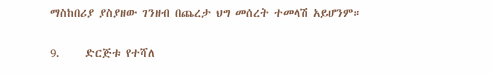ማስከበሪያ ያስያዘው ገንዘብ በጨረታ ህግ መሰረት ተመላሽ አይሆንም።

9.     ድርጅቱ የተሻለ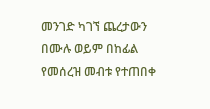መንገድ ካገኘ ጨረታውን በሙሉ ወይም በከፊል የመሰረዝ መብቱ የተጠበቀ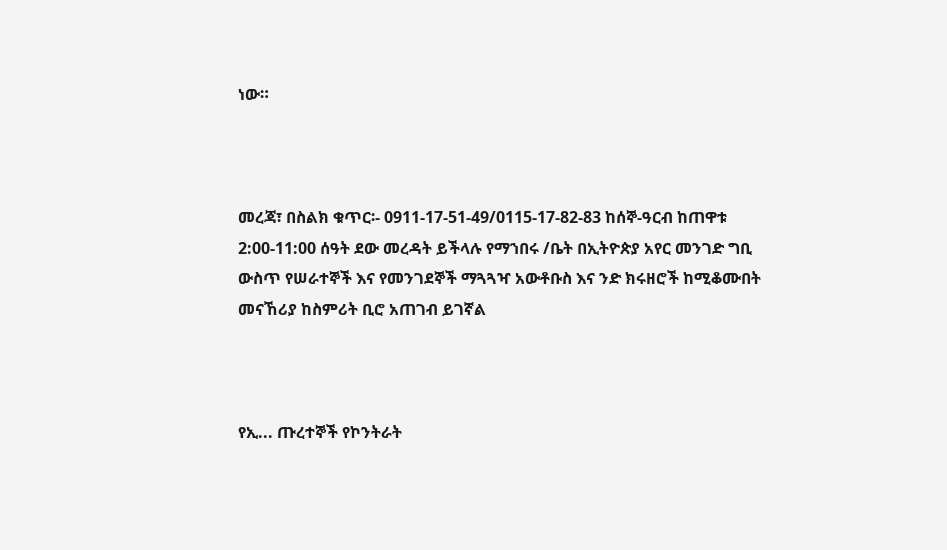ነው።



መረጃ፣ በስልክ ቁጥር፡- 0911-17-51-49/0115-17-82-83 ከሰኞ-ዓርብ ከጠዋቱ 2:00-11:00 ሰዓት ደው መረዳት ይችላሉ የማኀበሩ /ቤት በኢትዮጵያ አየር መንገድ ግቢ ውስጥ የሠራተኞች እና የመንገደኞች ማጓጓዣ አውቶቡስ እና ንድ ክሩዘሮች ከሚቆሙበት መናኸሪያ ከስምሪት ቢሮ አጠገብ ይገኛል



የኢ... ጡረተኞች የኮንትራት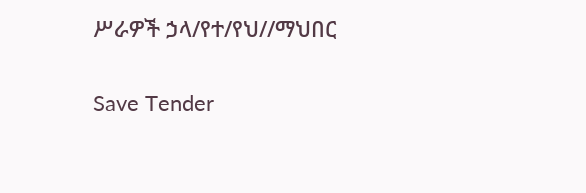ሥራዎች ኃላ/የተ/የህ//ማህበር

Save Tender